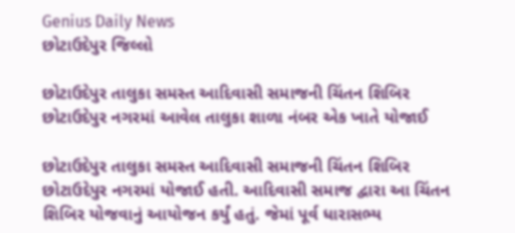Genius Daily News
છોટાઉદેપુર જિલ્લો

છોટાઉદેપુર તાલુકા સમસ્ત આદિવાસી સમાજની ચિંતન શિબિર છોટાઉદેપુર નગરમાં આવેલ તાલુકા શાળા નંબર એક ખાતે યોજાઈ

છોટાઉદેપુર તાલુકા સમસ્ત આદિવાસી સમાજની ચિંતન શિબિર છોટાઉદેપુર નગરમાં યોજાઈ હતી. આદિવાસી સમાજ દ્વારા આ ચિંતન શિબિર યોજવાનું આયોજન કર્યું હતું. જેમાં પૂર્વ ધારાસભ્ય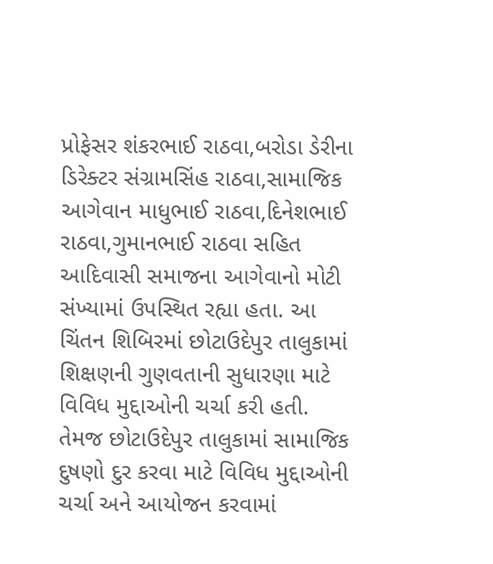પ્રોફેસર શંકરભાઈ રાઠવા,બરોડા ડેરીના ડિરેક્ટર સંગ્રામસિંહ રાઠવા,સામાજિક આગેવાન માધુભાઈ રાઠવા,દિનેશભાઈ રાઠવા,ગુમાનભાઈ રાઠવા સહિત આદિવાસી સમાજના આગેવાનો મોટી સંખ્યામાં ઉપસ્થિત રહ્યા હતા. આ ચિંતન શિબિરમાં છોટાઉદેપુર તાલુકામાં શિક્ષણની ગુણવતાની સુધારણા માટે વિવિધ મુદ્દાઓની ચર્ચા કરી હતી. તેમજ છોટાઉદેપુર તાલુકામાં સામાજિક દુષણો દુર કરવા માટે વિવિધ મુદ્દાઓની ચર્ચા અને આયોજન કરવામાં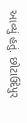આવ્યું હતું. છોટાઉદેપુર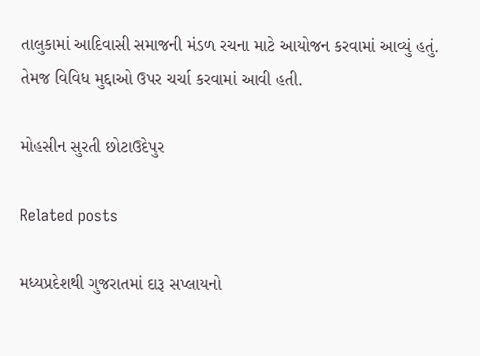તાલુકામાં આદિવાસી સમાજની મંડળ રચના માટે આયોજન કરવામાં આવ્યું હતું. તેમજ વિવિધ મુદ્દાઓ ઉપર ચર્ચા કરવામાં આવી હતી.

મોહસીન સુરતી છોટાઉદેપુર

Related posts

મધ્યપ્રદેશથી ગુજરાતમાં દારૂ સપ્લાયનો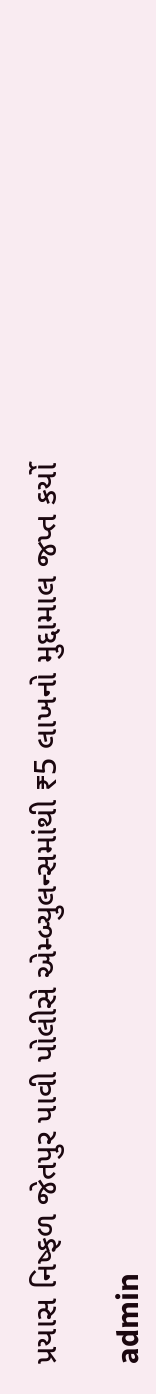પ્રયાસ નિષ્ફળ જેતપુર પાવી પોલીસે એમ્બ્યુલન્સમાંથી ₹5 લાખનો મુદ્દામાલ જપ્ત કર્યો

admin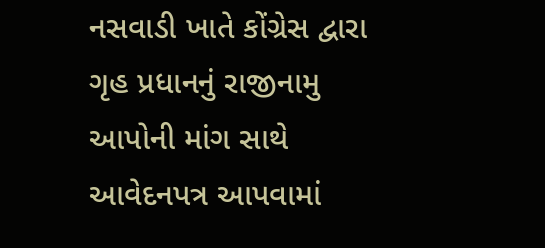નસવાડી ખાતે કોંગ્રેસ દ્વારા ગૃહ પ્રધાનનું રાજીનામુ આપોની માંગ સાથે આવેદનપત્ર આપવામાં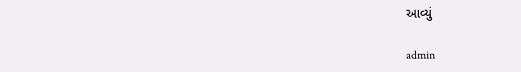આવ્યું

admin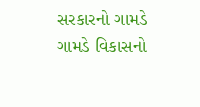સરકારનો ગામડે ગામડે વિકાસનો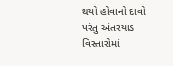થયો હોવાનો દાવો પરંતુ અંતરયાડ વિસ્તારોમાં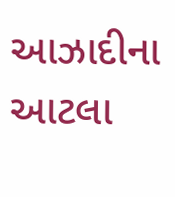આઝાદીના આટલા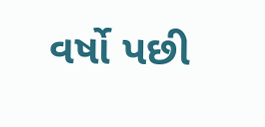વર્ષો પછી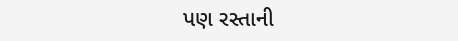પણ રસ્તાની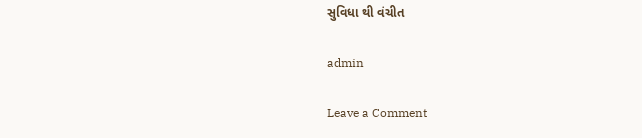સુવિધા થી વંચીત

admin

Leave a Comment